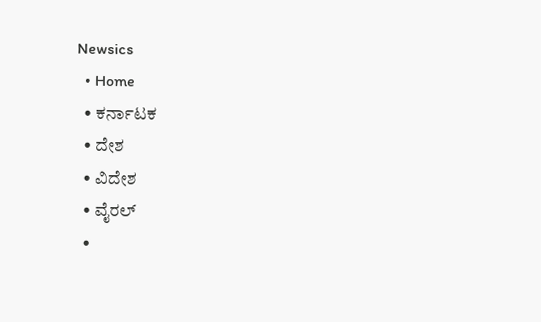Newsics
  • Home
  • ಕರ್ನಾಟಕ
  • ದೇಶ
  • ವಿದೇಶ
  • ವೈರಲ್
  •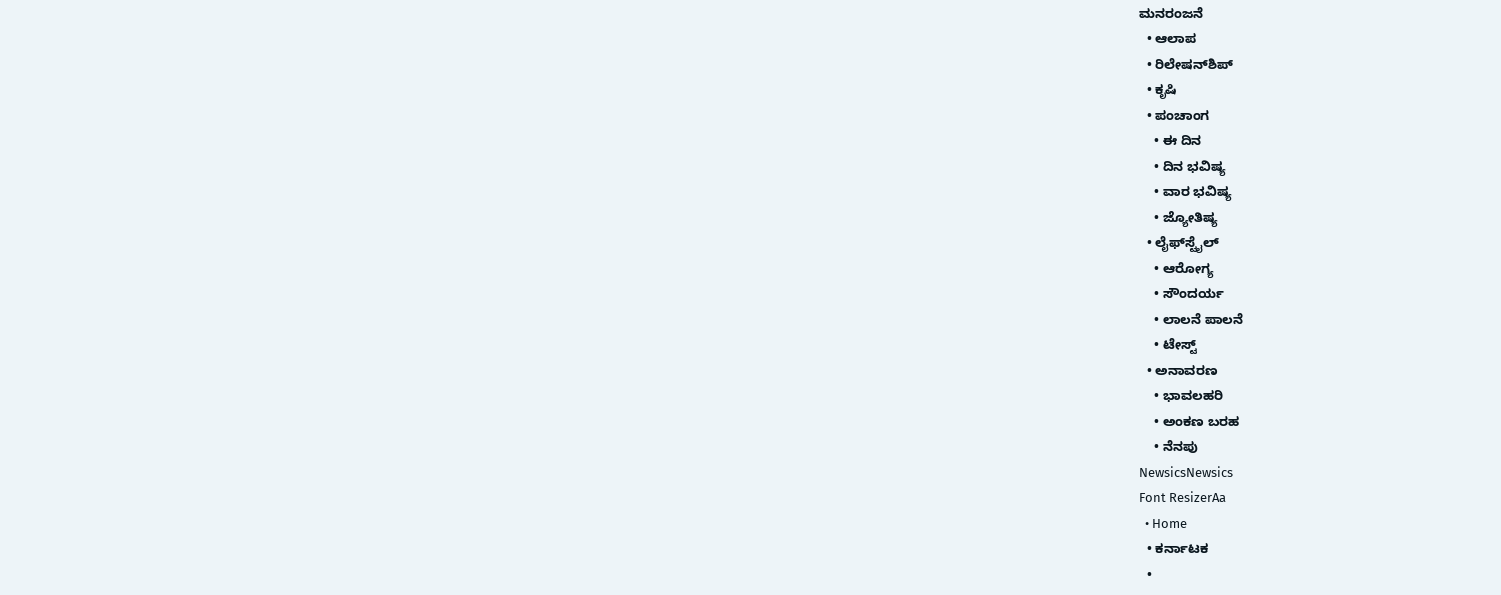ಮನರಂಜನೆ
  • ಆಲಾಪ
  • ರಿಲೇಷನ್‌ಶಿಪ್
  • ಕೃಷಿ
  • ಪಂಚಾಂಗ
    • ಈ ದಿನ
    • ದಿನ ಭವಿಷ್ಯ
    • ವಾರ ಭವಿಷ್ಯ
    • ಜ್ಯೋತಿಷ್ಯ
  • ಲೈಫ್‌ಸ್ಟೈಲ್
    • ಆರೋಗ್ಯ
    • ಸೌಂದರ್ಯ
    • ಲಾಲನೆ ಪಾಲನೆ
    • ಟೇಸ್ಟ್
  • ಅನಾವರಣ
    • ಭಾವಲಹರಿ
    • ಅಂಕಣ ಬರಹ
    • ನೆನಪು
NewsicsNewsics
Font ResizerAa
  • Home
  • ಕರ್ನಾಟಕ
  •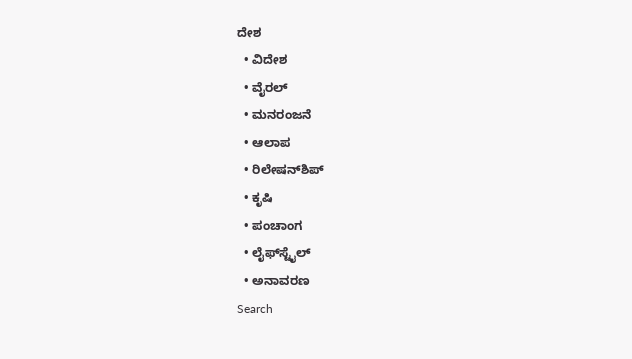ದೇಶ
  • ವಿದೇಶ
  • ವೈರಲ್
  • ಮನರಂಜನೆ
  • ಆಲಾಪ
  • ರಿಲೇಷನ್‌ಶಿಪ್
  • ಕೃಷಿ
  • ಪಂಚಾಂಗ
  • ಲೈಫ್‌ಸ್ಟೈಲ್
  • ಅನಾವರಣ
Search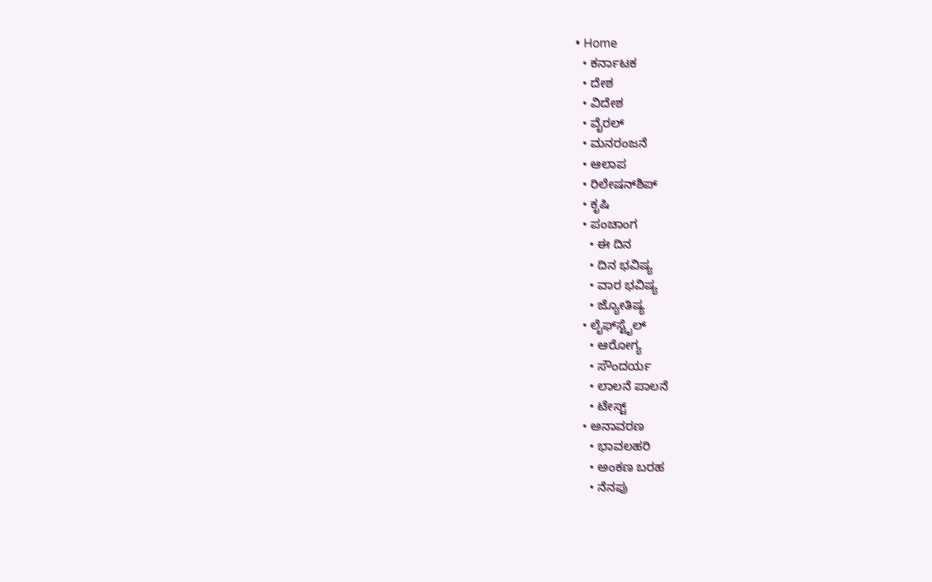• Home
  • ಕರ್ನಾಟಕ
  • ದೇಶ
  • ವಿದೇಶ
  • ವೈರಲ್
  • ಮನರಂಜನೆ
  • ಆಲಾಪ
  • ರಿಲೇಷನ್‌ಶಿಪ್
  • ಕೃಷಿ
  • ಪಂಚಾಂಗ
    • ಈ ದಿನ
    • ದಿನ ಭವಿಷ್ಯ
    • ವಾರ ಭವಿಷ್ಯ
    • ಜ್ಯೋತಿಷ್ಯ
  • ಲೈಫ್‌ಸ್ಟೈಲ್
    • ಆರೋಗ್ಯ
    • ಸೌಂದರ್ಯ
    • ಲಾಲನೆ ಪಾಲನೆ
    • ಟೇಸ್ಟ್
  • ಅನಾವರಣ
    • ಭಾವಲಹರಿ
    • ಅಂಕಣ ಬರಹ
    • ನೆನಪು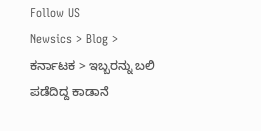Follow US
Newsics > Blog > ಕರ್ನಾಟಕ > ಇಬ್ಬರನ್ನು ಬಲಿ ಪಡೆದಿದ್ದ ಕಾಡಾನೆ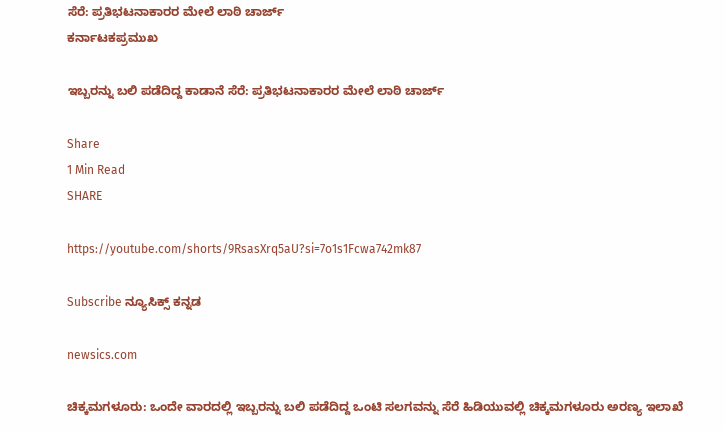ಸೆರೆ: ಪ್ರತಿಭಟನಾಕಾರರ ಮೇಲೆ ಲಾಠಿ ಚಾರ್ಜ್
ಕರ್ನಾಟಕಪ್ರಮುಖ

ಇಬ್ಬರನ್ನು ಬಲಿ ಪಡೆದಿದ್ದ ಕಾಡಾನೆ ಸೆರೆ: ಪ್ರತಿಭಟನಾಕಾರರ ಮೇಲೆ ಲಾಠಿ ಚಾರ್ಜ್

Share
1 Min Read
SHARE

https://youtube.com/shorts/9RsasXrq5aU?si=7o1s1Fcwa742mk87

Subscribe ನ್ಯೂಸಿಕ್ಸ್ ಕನ್ನಡ

newsics.com

ಚಿಕ್ಕಮಗಳೂರು: ಒಂದೇ ವಾರದಲ್ಲಿ ಇಬ್ಬರನ್ನು ಬಲಿ ಪಡೆದಿದ್ದ ಒಂಟಿ ಸಲಗವನ್ನು ಸೆರೆ ಹಿಡಿಯುವಲ್ಲಿ ಚಿಕ್ಕಮಗಳೂರು ಅರಣ್ಯ ಇಲಾಖೆ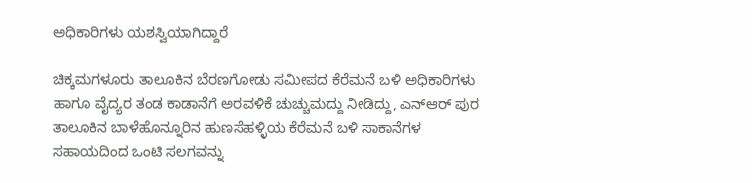ಅಧಿಕಾರಿಗಳು ಯಶಸ್ವಿಯಾಗಿದ್ದಾರೆ

ಚಿಕ್ಕಮಗಳೂರು ತಾಲೂಕಿನ ಬೆರಣಗೋಡು ಸಮೀಪದ ಕೆರೆಮನೆ ಬಳಿ ಅಧಿಕಾರಿಗಳು ಹಾಗೂ ವೈದ್ಯರ ತಂಡ ಕಾಡಾನೆಗೆ ಅರವಳಿಕೆ ಚುಚ್ಚುಮದ್ದು ನೀಡಿದ್ದು, ಎನ್ಆರ್ ಪುರ ತಾಲೂಕಿನ ಬಾಳೆಹೊನ್ನೂರಿನ ಹುಣಸೆಹಳ್ಳಿಯ ಕೆರೆಮನೆ ಬಳಿ ಸಾಕಾನೆಗಳ ಸಹಾಯದಿಂದ ಒಂಟಿ ಸಲಗವನ್ನು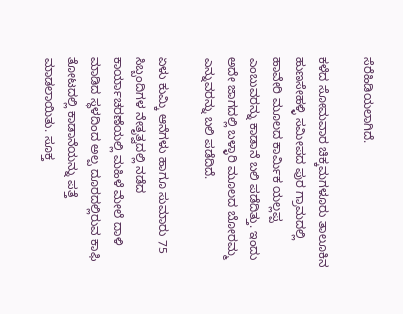ಸೆರೆಹಿಡಿಯಲಾಗಿದೆ.

ಕಳೆದ ಸೋಮವಾರ ಚಿಕ್ಕಮಗಳೂರು ತಾಲೂಕಿನ ಹುಣಸೇಹಳ್ಳಿ ಸಮೀಪದ ಪುರ ಗ್ರಾಮದಲ್ಲಿ ಹಾವೇರಿ ಮೂಲದ ಕಾರ್ಮಿಕ ಯಲ್ಲಪ್ಪ ಎಂಬುವರನ್ನು ಕಾಡಾನೆ ಬಲಿ ಪಡೆದಿತ್ತು. ಇಂದು ಅದೇ ಜಾಗದಲ್ಲಿ ಬಳ್ಳಾರಿ ಮೂಲದ ಬೋರಮ್ಮ ಎನ್ನುವರನ್ನು ಬಲಿ ಪಡೆದಿದೆ.

ಏಳು ಕುಮ್ಕಿ ಆನೆಗಳು ಹಾಗೂ ಸುಮಾರು 75 ಸಿಬ್ಬಂದಿಗಳ ನೇತೃತ್ವದಲ್ಲಿ ನಡೆದ ಕಾರ್ಯಾಚರಣೆಯಲ್ಲಿ ಮಹಿಳೆ ಮೇಲೆ ದಾಳಿ ಮಾಡಿದ ಸ್ಥಳದಿಂದ ಅಲ್ಪ ದೂರದಲ್ಲಿರುವ ಕಾಫಿ ತೋಟದಲ್ಲಿ ಕಾಡಾನೆಯನ್ನು ಪತ್ತೆ ಮಾಡಲಾಯಿತು. ಸೂಕ್ತ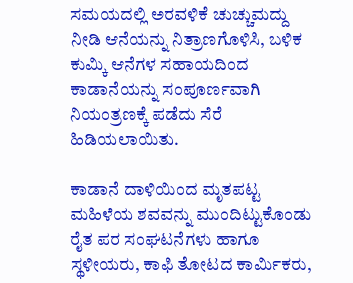ಸಮಯದಲ್ಲಿ ಅರವಳಿಕೆ ಚುಚ್ಚುಮದ್ದು ನೀಡಿ ಆನೆಯನ್ನು ನಿತ್ರಾಣಗೊಳಿಸಿ, ಬಳಿಕ ಕುಮ್ಕಿ ಆನೆಗಳ ಸಹಾಯದಿಂದ ಕಾಡಾನೆಯನ್ನು ಸಂಪೂರ್ಣವಾಗಿ ನಿಯಂತ್ರಣಕ್ಕೆ ಪಡೆದು ಸೆರೆ ಹಿಡಿಯಲಾಯಿತು.

ಕಾಡಾನೆ ದಾಳಿಯಿಂದ ಮೃತಪಟ್ಟ ಮಹಿಳೆಯ ಶವವನ್ನು ಮುಂದಿಟ್ಟುಕೊಂಡು ರೈತ ಪರ ಸಂಘಟನೆಗಳು ಹಾಗೂ ಸ್ಥಳೀಯರು, ಕಾಫಿ ತೋಟದ ಕಾರ್ಮಿಕರು,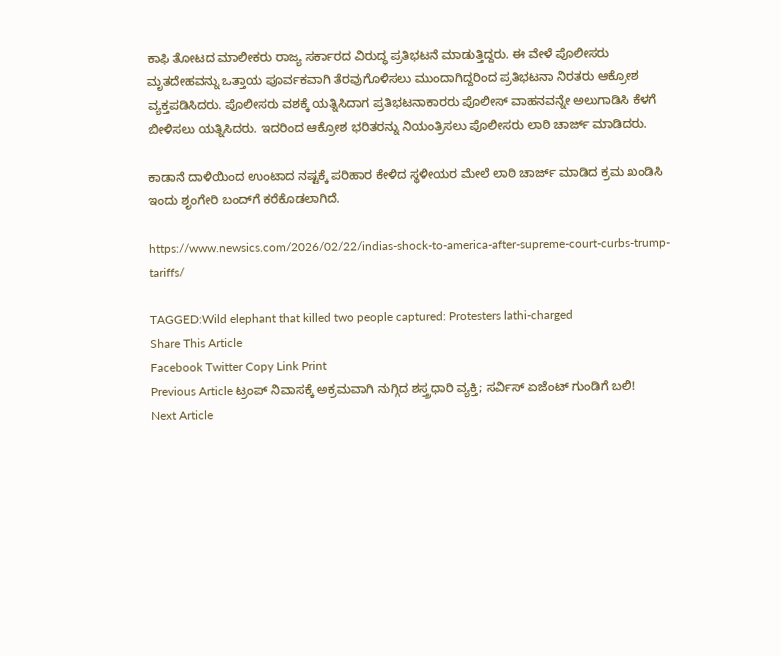ಕಾಫಿ ತೋಟದ ಮಾಲೀಕರು ರಾಜ್ಯ ಸರ್ಕಾರದ ವಿರುದ್ಧ ಪ್ರತಿಭಟನೆ ಮಾಡುತ್ತಿದ್ದರು. ಈ ವೇಳೆ ಪೊಲೀಸರು ಮೃತದೇಹವನ್ನು ಒತ್ತಾಯ ಪೂರ್ವಕವಾಗಿ ತೆರವುಗೊಳಿಸಲು ಮುಂದಾಗಿದ್ದರಿಂದ ಪ್ರತಿಭಟನಾ ನಿರತರು ಆಕ್ರೋಶ ವ್ಯಕ್ತಪಡಿಸಿದರು. ಪೊಲೀಸರು ವಶಕ್ಕೆ ಯತ್ನಿಸಿದಾಗ ಪ್ರತಿಭಟನಾಕಾರರು ಪೊಲೀಸ್ ವಾಹನವನ್ನೇ ಅಲುಗಾಡಿಸಿ ಕೆಳಗೆ ಬೀಳಿಸಲು ಯತ್ನಿಸಿದರು. ಇದರಿಂದ ಆಕ್ರೋಶ ಭರಿತರನ್ನು ನಿಯಂತ್ರಿಸಲು ಪೊಲೀಸರು ಲಾಠಿ ಚಾರ್ಜ್ ಮಾಡಿದರು.

ಕಾಡಾನೆ ದಾಳಿಯಿಂದ ಉಂಟಾದ ನಷ್ಟಕ್ಕೆ ಪರಿಹಾರ ಕೇಳಿದ ಸ್ಥಳೀಯರ ಮೇಲೆ ಲಾಠಿ ಚಾರ್ಜ್ ಮಾಡಿದ ಕ್ರಮ ಖಂಡಿಸಿ ಇಂದು ಶೃಂಗೇರಿ ಬಂದ್‌‌ಗೆ ಕರೆಕೊಡಲಾಗಿದೆ.

https://www.newsics.com/2026/02/22/indias-shock-to-america-after-supreme-court-curbs-trump-tariffs/

TAGGED:Wild elephant that killed two people captured: Protesters lathi-charged
Share This Article
Facebook Twitter Copy Link Print
Previous Article ಟ್ರಂಪ್ ನಿವಾಸಕ್ಕೆ ಅಕ್ರಮವಾಗಿ ನುಗ್ಗಿದ ಶಸ್ತ್ರಧಾರಿ ವ್ಯಕ್ತಿ; ಸರ್ವಿಸ್ ಏಜೆಂಟ್ ಗುಂಡಿಗೆ ಬಲಿ!
Next Article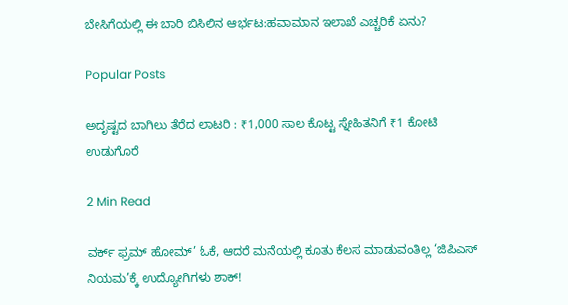ಬೇಸಿಗೆಯಲ್ಲಿ ಈ ಬಾರಿ ಬಿಸಿಲಿನ ಆರ್ಭಟ:ಹವಾಮಾನ ಇಲಾಖೆ ಎಚ್ಚರಿಕೆ ಏನು?

Popular Posts

ಅದೃಷ್ಟದ ಬಾಗಿಲು ತೆರೆದ ಲಾಟರಿ : ₹1,000 ಸಾಲ ಕೊಟ್ಟ ಸ್ನೇಹಿತನಿಗೆ ₹1 ಕೋಟಿ ಉಡುಗೊರೆ

2 Min Read

ವರ್ಕ್ ಫ್ರಮ್ ಹೋಮ್’ ಓಕೆ, ಆದರೆ ಮನೆಯಲ್ಲಿ ಕೂತು ಕೆಲಸ ಮಾಡುವಂತಿಲ್ಲ ‘ಜಿಪಿಎಸ್ ನಿಯಮ’ಕ್ಕೆ ಉದ್ಯೋಗಿಗಳು ಶಾಕ್!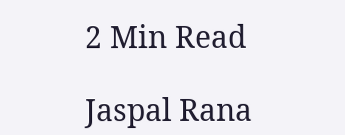2 Min Read

Jaspal Rana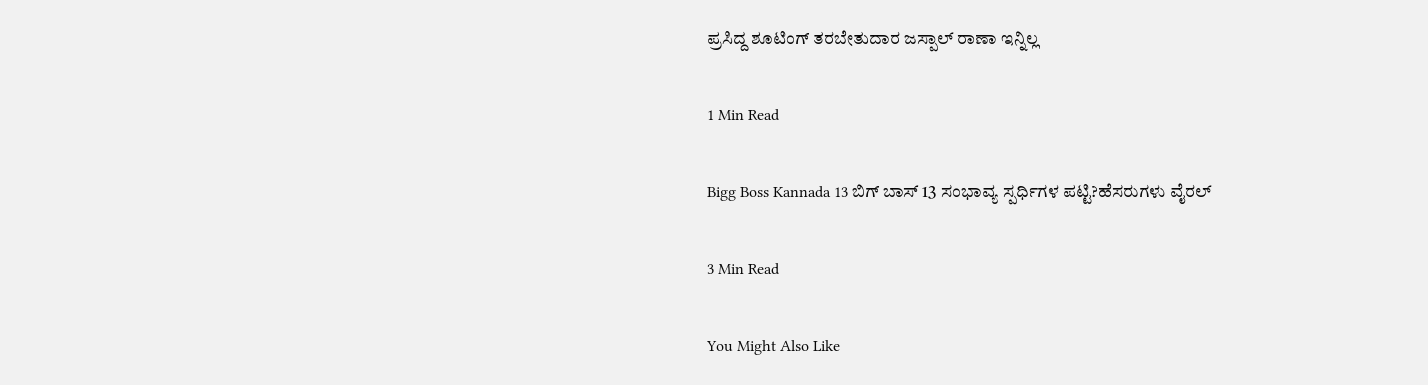ಪ್ರಸಿದ್ದ ಶೂಟಿಂಗ್ ತರಬೇತುದಾರ ಜಸ್ಪಾಲ್ ರಾಣಾ ಇನ್ನಿಲ್ಲ

1 Min Read

Bigg Boss Kannada 13 ಬಿಗ್‌ ಬಾಸ್‌ 13 ಸಂಭಾವ್ಯ ಸ್ಪರ್ಧಿಗಳ ಪಟ್ಟಿ?ಹೆಸರುಗಳು ವೈರಲ್‌

3 Min Read

You Might Also Like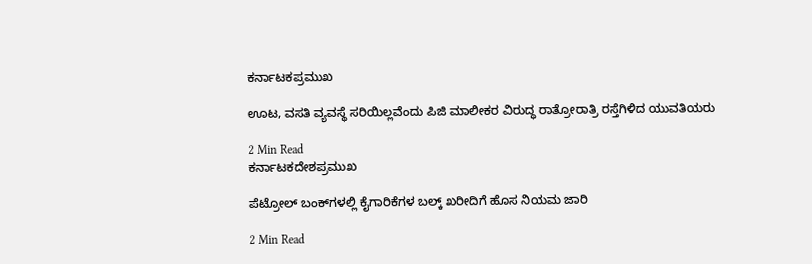ಕರ್ನಾಟಕಪ್ರಮುಖ

ಊಟ, ವಸತಿ ವ್ಯವಸ್ಥೆ ಸರಿಯಿಲ್ಲವೆಂದು ಪಿಜಿ ಮಾಲೀಕರ ವಿರುದ್ಧ ರಾತ್ರೋರಾತ್ರಿ ರಸ್ತೆಗಿಳಿದ ಯುವತಿಯರು

2 Min Read
ಕರ್ನಾಟಕದೇಶಪ್ರಮುಖ

ಪೆಟ್ರೋಲ್ ಬಂಕ್‌ಗಳಲ್ಲಿ ಕೈಗಾರಿಕೆಗಳ ಬಲ್ಕ್ ಖರೀದಿಗೆ ಹೊಸ ನಿಯಮ ಜಾರಿ

2 Min Read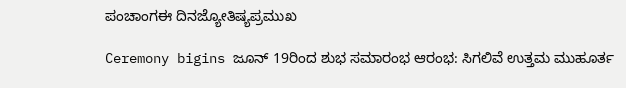ಪಂಚಾಂಗಈ ದಿನಜ್ಯೋತಿಷ್ಯಪ್ರಮುಖ

Ceremony bigins ಜೂನ್ 19ರಿಂದ ಶುಭ ಸಮಾರಂಭ ಆರಂಭ: ಸಿಗಲಿವೆ ಉತ್ತಮ ಮುಹೂರ್ತ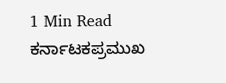1 Min Read
ಕರ್ನಾಟಕಪ್ರಮುಖ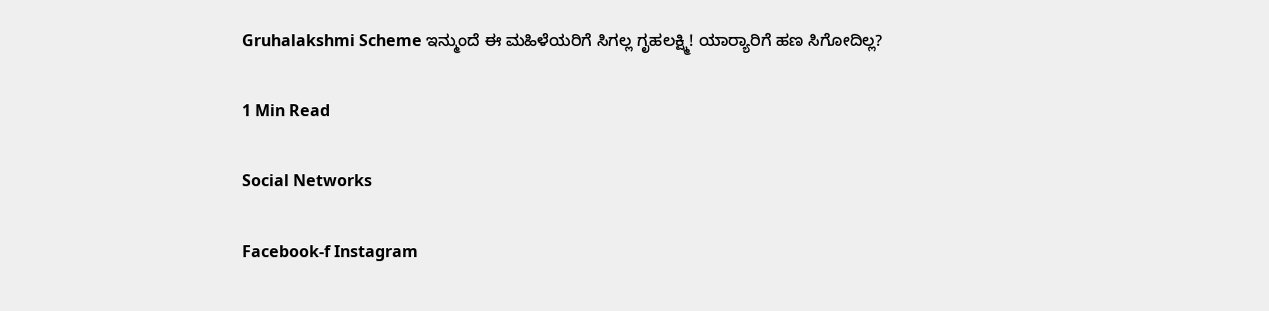Gruhalakshmi Scheme ಇನ್ಮುಂದೆ ಈ ಮಹಿಳೆಯರಿಗೆ ಸಿಗಲ್ಲ ಗೃಹಲಕ್ಷ್ಮಿ! ಯಾರ‌್ಯಾರಿಗೆ ಹಣ ಸಿಗೋದಿಲ್ಲ?

1 Min Read

Social Networks

Facebook-f Instagram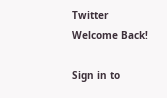Twitter
Welcome Back!

Sign in to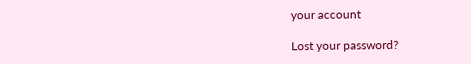your account

Lost your password?